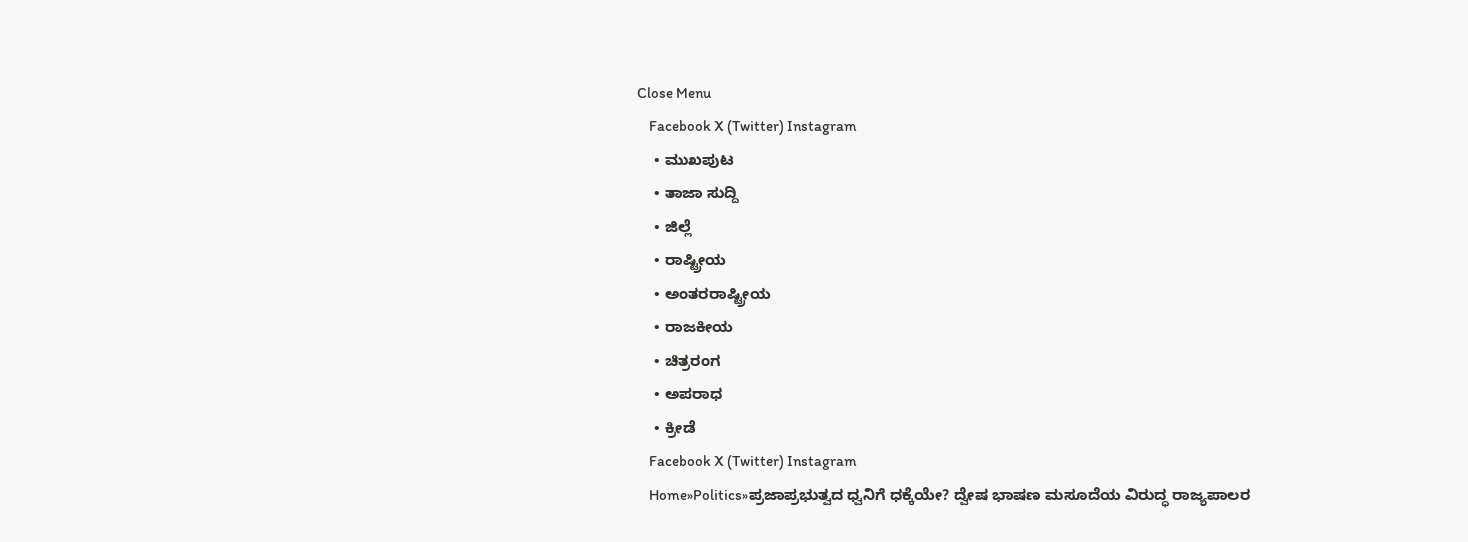Close Menu
    Facebook X (Twitter) Instagram
    • ಮುಖಪುಟ
    • ತಾಜಾ ಸುದ್ದಿ
    • ಜಿಲ್ಲೆ
    • ರಾಷ್ಟ್ರೀಯ
    • ಅಂತರರಾಷ್ಟ್ರೀಯ
    • ರಾಜಕೀಯ
    • ಚಿತ್ರರಂಗ
    • ಅಪರಾಧ
    • ಕ್ರೀಡೆ
    Facebook X (Twitter) Instagram
    Home»Politics»ಪ್ರಜಾಪ್ರಭುತ್ವದ ಧ್ವನಿಗೆ ಧಕ್ಕೆಯೇ? ದ್ವೇಷ ಭಾಷಣ ಮಸೂದೆಯ ವಿರುದ್ಧ ರಾಜ್ಯಪಾಲರ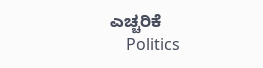ಎಚ್ಚರಿಕೆ
    Politics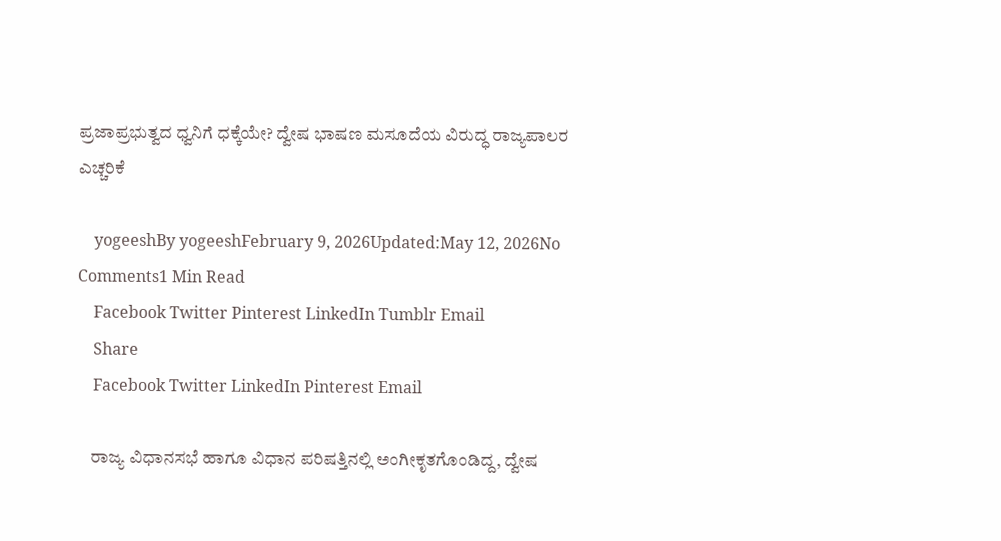ಪ್ರಜಾಪ್ರಭುತ್ವದ ಧ್ವನಿಗೆ ಧಕ್ಕೆಯೇ? ದ್ವೇಷ ಭಾಷಣ ಮಸೂದೆಯ ವಿರುದ್ಧ ರಾಜ್ಯಪಾಲರ ಎಚ್ಚರಿಕೆ

    yogeeshBy yogeeshFebruary 9, 2026Updated:May 12, 2026No Comments1 Min Read
    Facebook Twitter Pinterest LinkedIn Tumblr Email
    Share
    Facebook Twitter LinkedIn Pinterest Email

    ರಾಜ್ಯ ವಿಧಾನಸಭೆ ಹಾಗೂ ವಿಧಾನ ಪರಿಷತ್ತಿನಲ್ಲಿ ಅಂಗೀಕೃತಗೊಂಡಿದ್ದ, ದ್ವೇಷ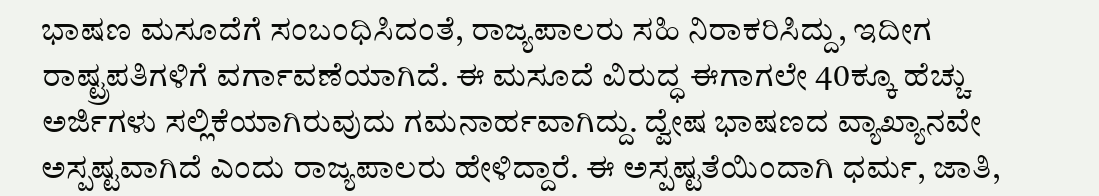ಭಾಷಣ ಮಸೂದೆಗೆ ಸಂಬಂಧಿಸಿದಂತೆ, ರಾಜ್ಯಪಾಲರು ಸಹಿ ನಿರಾಕರಿಸಿದ್ದು, ಇದೀಗ ರಾಷ್ಟ್ರಪತಿಗಳಿಗೆ ವರ್ಗಾವಣೆಯಾಗಿದೆ. ಈ ಮಸೂದೆ ವಿರುದ್ಧ ಈಗಾಗಲೇ 40ಕ್ಕೂ ಹೆಚ್ಚು ಅರ್ಜಿಗಳು ಸಲ್ಲಿಕೆಯಾಗಿರುವುದು ಗಮನಾರ್ಹವಾಗಿದ್ದು. ದ್ವೇಷ ಭಾಷಣದ ವ್ಯಾಖ್ಯಾನವೇ ಅಸ್ಪಷ್ಟವಾಗಿದೆ ಎಂದು ರಾಜ್ಯಪಾಲರು ಹೇಳಿದ್ದಾರೆ. ಈ ಅಸ್ಪಷ್ಟತೆಯಿಂದಾಗಿ ಧರ್ಮ, ಜಾತಿ,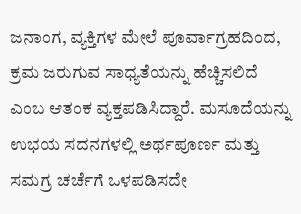ಜನಾಂಗ, ವ್ಯಕ್ತಿಗಳ ಮೇಲೆ ಪೂರ್ವಾಗ್ರಹದಿಂದ, ಕ್ರಮ ಜರುಗುವ ಸಾಧ್ಯತೆಯನ್ನು ಹೆಚ್ಚಿಸಲಿದೆ ಎಂಬ ಆತಂಕ ವ್ಯಕ್ತಪಡಿಸಿದ್ದಾರೆ. ಮಸೂದೆಯನ್ನು ಉಭಯ ಸದನಗಳಲ್ಲಿ ಅರ್ಥಪೂರ್ಣ ಮತ್ತು ಸಮಗ್ರ ಚರ್ಚೆಗೆ ಒಳಪಡಿಸದೇ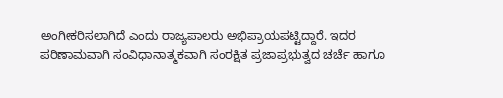ಅಂಗೀಕರಿಸಲಾಗಿದೆ ಎಂದು ರಾಜ್ಯಪಾಲರು ಅಭಿಪ್ರಾಯಪಟ್ಟಿದ್ದಾರೆ. ಇದರ ಪರಿಣಾಮವಾಗಿ ಸಂವಿಧಾನಾತ್ಮಕವಾಗಿ ಸಂರಕ್ಷಿತ ಪ್ರಜಾಪ್ರಭುತ್ವದ ಚರ್ಚೆ ಹಾಗೂ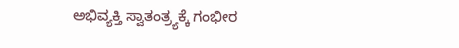ಅಭಿವ್ಯಕ್ತಿ ಸ್ವಾತಂತ್ರ್ಯಕ್ಕೆ ಗಂಭೀರ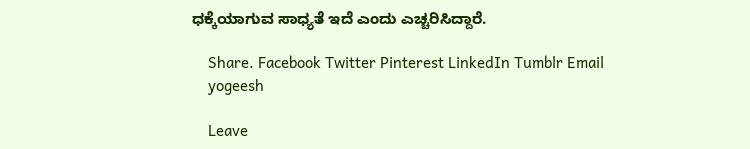ಧಕ್ಕೆಯಾಗುವ ಸಾಧ್ಯತೆ ಇದೆ ಎಂದು ಎಚ್ಚರಿಸಿದ್ದಾರೆ.

    Share. Facebook Twitter Pinterest LinkedIn Tumblr Email
    yogeesh

    Leave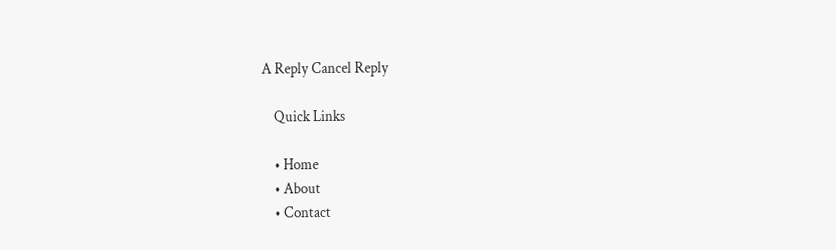A Reply Cancel Reply

    Quick Links

    • Home
    • About
    • Contact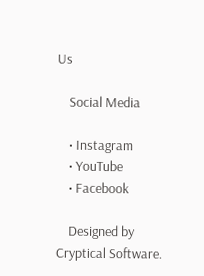Us

    Social Media

    • Instagram
    • YouTube
    • Facebook

    Designed by Cryptical Software.